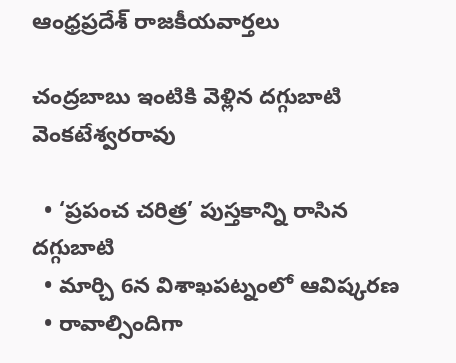ఆంధ్రప్రదేశ్ రాజకీయవార్తలు

చంద్రబాబు ఇంటికి వెళ్లిన దగ్గుబాటి వెంకటేశ్వరరావు

  • ‘ప్రపంచ చరిత్ర’ పుస్తకాన్ని రాసిన దగ్గుబాటి
  • మార్చి 6న విశాఖపట్నంలో ఆవిష్కరణ
  • రావాల్సిందిగా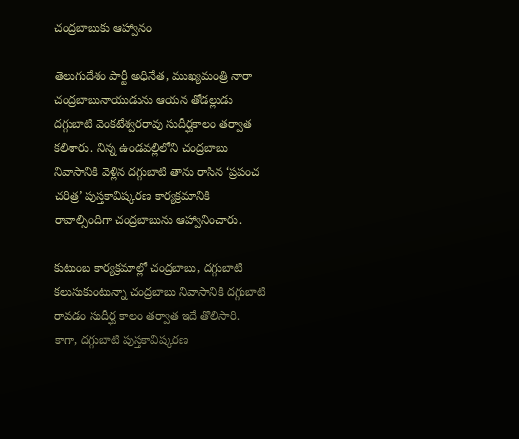చంద్రబాబుకు ఆహ్వానం

తెలుగుదేశం పార్టీ అధినేత, ముఖ్యమంత్రి నారా చంద్రబాబునాయుడును ఆయన తోడల్లుడు దగ్గుబాటి వెంకటేశ్వరరావు సుదీర్ఘకాలం తర్వాత కలిశారు. నిన్న ఉండవల్లిలోని చంద్రబాబు నివాసానికి వెళ్లిన దగ్గుబాటి తాను రాసిన ‘ప్రపంచ చరిత్ర’ పుస్తకావిష్కరణ కార్యక్రమానికి రావాల్సిందిగా చంద్రబాబును ఆహ్వానించారు.

కుటుంబ కార్యక్రమాల్లో చంద్రబాబు, దగ్గుబాటి కలుసుకుంటున్నా చంద్రబాబు నివాసానికి దగ్గుబాటి రావడం సుదీర్ఘ కాలం తర్వాత ఇదే తొలిసారి. కాగా, దగ్గుబాటి పుస్తకావిష్కరణ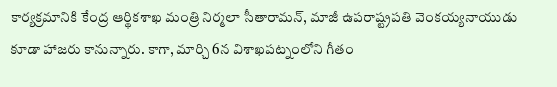కార్యక్రమానికి కేంద్ర ఆర్థికశాఖ మంత్రి నిర్మలా సీతారామన్, మాజీ ఉపరాష్ట్రపతి వెంకయ్యనాయుడు కూడా హాజరు కానున్నారు. కాగా, మార్చి 6న విశాఖపట్నంలోని గీతం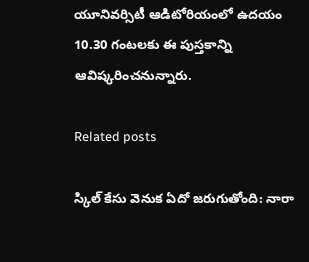యూనివర్సిటీ ఆడిటోరియంలో ఉదయం 10.30 గంటలకు ఈ పుస్తకాన్ని ఆవిష్కరించనున్నారు.

Related posts

స్కిల్ కేసు వెనుక ఏదో జరుగుతోంది: నారా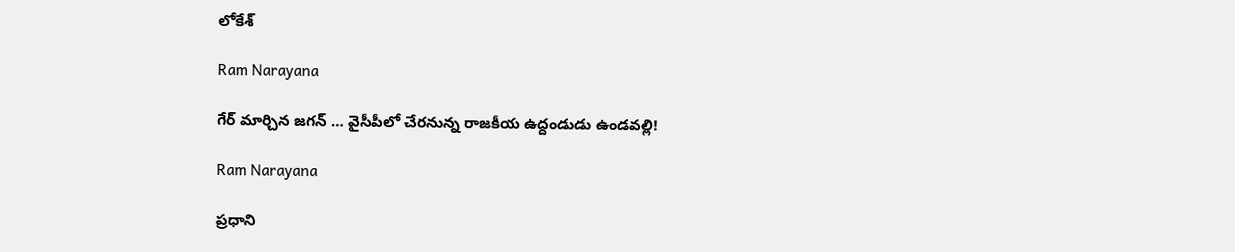లోకేశ్

Ram Narayana

గేర్ మార్చిన జగన్ … వైసీపీలో చేరనున్న రాజకీయ ఉద్దండుడు ఉండవల్లి!

Ram Narayana

ప్రధాని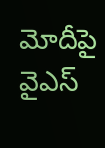మోదీపై వైఎస్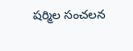షర్మిల సంచలన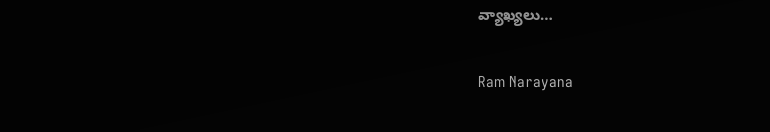వ్యాఖ్యలు…

Ram Narayana